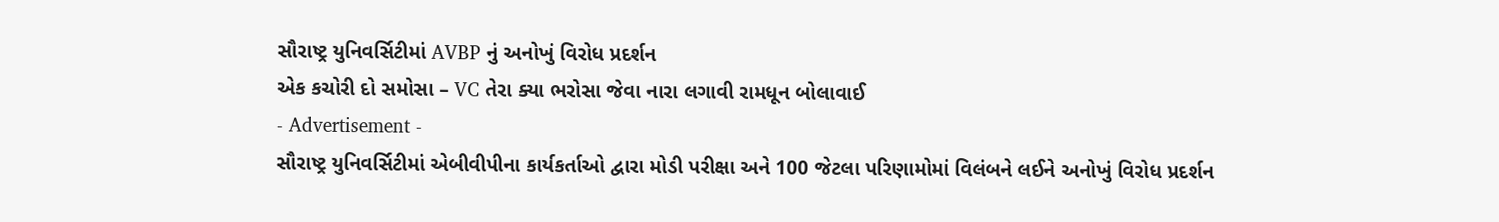સૌરાષ્ટ્ર યુનિવર્સિટીમાં AVBP નું અનોખું વિરોધ પ્રદર્શન
એક કચોરી દો સમોસા – VC તેરા ક્યા ભરોસા જેવા નારા લગાવી રામધૂન બોલાવાઈ
- Advertisement -
સૌરાષ્ટ્ર યુનિવર્સિટીમાં એબીવીપીના કાર્યકર્તાઓ દ્વારા મોડી પરીક્ષા અને 100 જેટલા પરિણામોમાં વિલંબને લઈને અનોખું વિરોધ પ્રદર્શન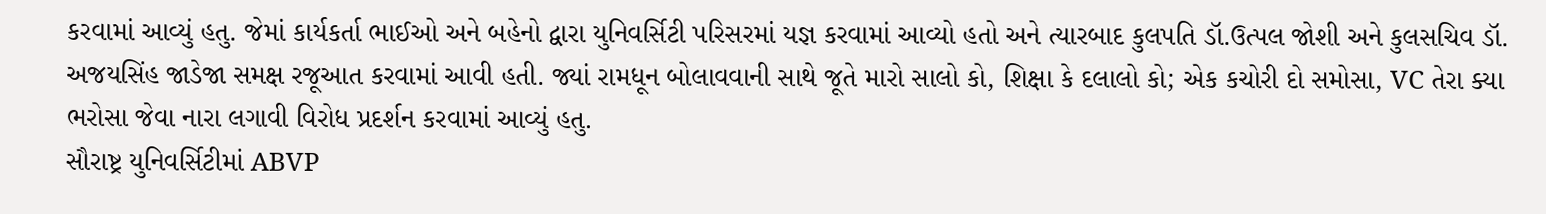કરવામાં આવ્યું હતુ. જેમાં કાર્યકર્તા ભાઈઓ અને બહેનો દ્વારા યુનિવર્સિટી પરિસરમાં યજ્ઞ કરવામાં આવ્યો હતો અને ત્યારબાદ કુલપતિ ડૉ.ઉત્પલ જોશી અને કુલસચિવ ડૉ. અજયસિંહ જાડેજા સમક્ષ રજૂઆત કરવામાં આવી હતી. જ્યાં રામધૂન બોલાવવાની સાથે જૂતે મારો સાલો કો, શિક્ષા કે દલાલો કો; એક કચોરી દો સમોસા, VC તેરા ક્યા ભરોસા જેવા નારા લગાવી વિરોધ પ્રદર્શન કરવામાં આવ્યું હતુ.
સૌરાષ્ટ્ર યુનિવર્સિટીમાં ABVP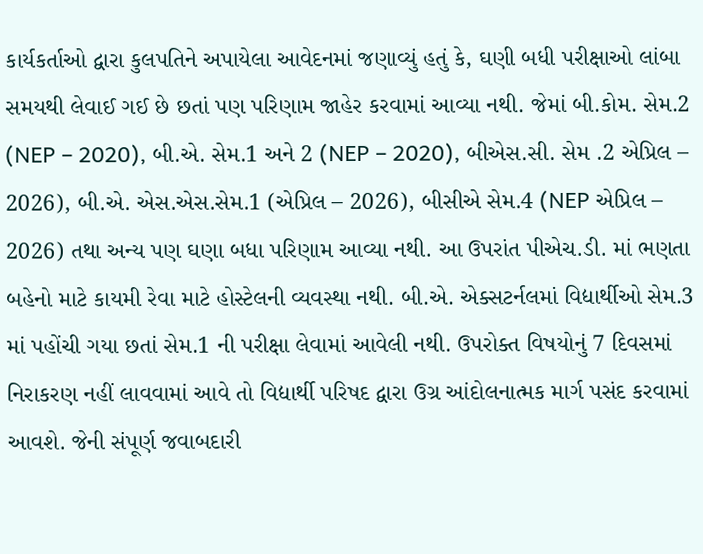કાર્યકર્તાઓ દ્વારા કુલપતિને અપાયેલા આવેદનમાં જણાવ્યું હતું કે, ઘણી બધી પરીક્ષાઓ લાંબા સમયથી લેવાઈ ગઈ છે છતાં પણ પરિણામ જાહેર કરવામાં આવ્યા નથી. જેમાં બી.કોમ. સેમ.2 (NEP – 2020), બી.એ. સેમ.1 અને 2 (NEP – 2020), બીએસ.સી. સેમ .2 એપ્રિલ – 2026), બી.એ. એસ.એસ.સેમ.1 (એપ્રિલ – 2026), બીસીએ સેમ.4 (NEP એપ્રિલ – 2026) તથા અન્ય પણ ઘણા બધા પરિણામ આવ્યા નથી. આ ઉપરાંત પીએચ.ડી. માં ભણતા બહેનો માટે કાયમી રેવા માટે હોસ્ટેલની વ્યવસ્થા નથી. બી.એ. એક્સટર્નલમાં વિદ્યાર્થીઓ સેમ.3 માં પહોંચી ગયા છતાં સેમ.1 ની પરીક્ષા લેવામાં આવેલી નથી. ઉપરોક્ત વિષયોનું 7 દિવસમાં નિરાકરણ નહીં લાવવામાં આવે તો વિદ્યાર્થી પરિષદ દ્વારા ઉગ્ર આંદોલનાત્મક માર્ગ પસંદ કરવામાં આવશે. જેની સંપૂર્ણ જવાબદારી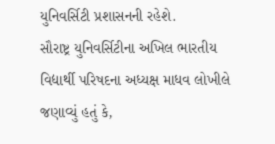યુનિવર્સિટી પ્રશાસનની રહેશે.
સૌરાષ્ટ્ર યુનિવર્સિટીના અખિલ ભારતીય વિદ્યાર્થી પરિષદના અધ્યક્ષ માધવ લોખીલે જણાવ્યું હતું કે,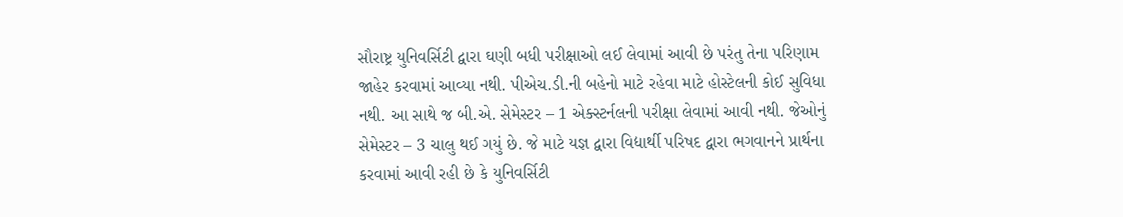સૌરાષ્ટ્ર યુનિવર્સિટી દ્વારા ઘણી બધી પરીક્ષાઓ લઈ લેવામાં આવી છે પરંતુ તેના પરિણામ જાહેર કરવામાં આવ્યા નથી. પીએચ.ડી.ની બહેનો માટે રહેવા માટે હોસ્ટેલની કોઈ સુવિધા નથી. આ સાથે જ બી.એ. સેમેસ્ટર – 1 એક્સ્ટર્નલની પરીક્ષા લેવામાં આવી નથી. જેઓનું સેમેસ્ટર – 3 ચાલુ થઈ ગયું છે. જે માટે યજ્ઞ દ્વારા વિદ્યાર્થી પરિષદ દ્વારા ભગવાનને પ્રાર્થના કરવામાં આવી રહી છે કે યુનિવર્સિટી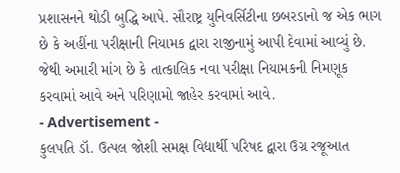પ્રશાસનને થોડી બુદ્ધિ આપે. સૌરાષ્ટ્ર યુનિવર્સિટીના છબરડાનો જ એક ભાગ છે કે અહીંના પરીક્ષાની નિયામક દ્વારા રાજીનામું આપી દેવામાં આવ્યું છે. જેથી અમારી માંગ છે કે તાત્કાલિક નવા પરીક્ષા નિયામકની નિમણૂક કરવામાં આવે અને પરિણામો જાહેર કરવામાં આવે.
- Advertisement -
કુલપતિ ડૉ. ઉત્પલ જોશી સમક્ષ વિદ્યાર્થી પરિષદ દ્વારા ઉગ્ર રજૂઆત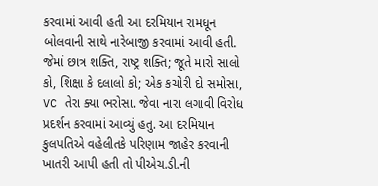કરવામાં આવી હતી આ દરમિયાન રામધૂન બોલવાની સાથે નારેબાજી કરવામાં આવી હતી. જેમાં છાત્ર શક્તિ, રાષ્ટ્ર શક્તિ; જૂતે મારો સાલો કો, શિક્ષા કે દલાલો કો; એક કચોરી દો સમોસા, VC તેરા ક્યા ભરોસા. જેવા નારા લગાવી વિરોધ પ્રદર્શન કરવામાં આવ્યું હતુ. આ દરમિયાન કુલપતિએ વહેલીતકે પરિણામ જાહેર કરવાની ખાતરી આપી હતી તો પીએચ.ડી.ની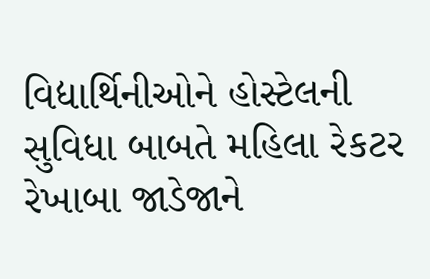વિદ્યાર્થિનીઓને હોસ્ટેલની સુવિધા બાબતે મહિલા રેકટર રેખાબા જાડેજાને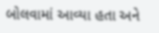બોલવામાં આવ્યા હતા અને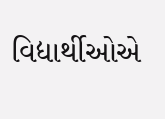વિદ્યાર્થીઓએ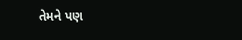તેમને પણ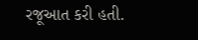રજૂઆત કરી હતી.